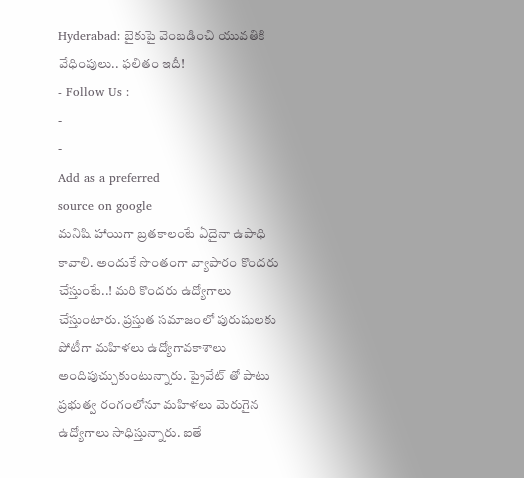Hyderabad: బైకుపై వెంబడించి యువతికి వేధింపులు.. ఫలితం ఇదీ!
- Follow Us :
-
-
Add as a preferred
source on google
మనిషి హాయిగా బ్రతకాలంటే ఏదైనా ఉపాధి కావాలి. అందుకే సొంతంగా వ్యాపారం కొందరు చేస్తుంటే..! మరి కొందరు ఉద్యోగాలు చేస్తుంటారు. ప్రస్తుత సమాజంలో పురుషులకు పోటీగా మహిళలు ఉద్యోగావకాశాలు అందిపుచ్చుకుంటున్నారు. ప్రైవేట్ తో పాటు ప్రభుత్వ రంగంలోనూ మహిళలు మెరుగైన ఉద్యోగాలు సాధిస్తున్నారు. ఐతే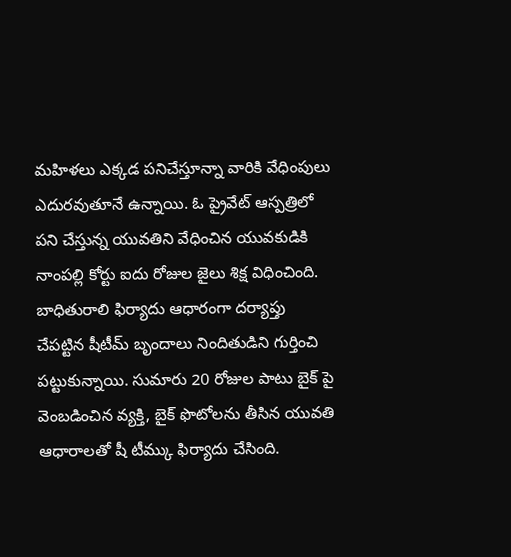మహిళలు ఎక్కడ పనిచేస్తూన్నా వారికి వేధింపులు ఎదురవుతూనే ఉన్నాయి. ఓ ప్రైవేట్ ఆస్పత్రిలో పని చేస్తున్న యువతిని వేధించిన యువకుడికి నాంపల్లి కోర్టు ఐదు రోజుల జైలు శిక్ష విధించింది.
బాధితురాలి ఫిర్యాదు ఆధారంగా దర్యాప్తు చేపట్టిన షీటీమ్ బృందాలు నిందితుడిని గుర్తించి పట్టుకున్నాయి. సుమారు 20 రోజుల పాటు బైక్ పై వెంబడించిన వ్యక్తి, బైక్ ఫొటోలను తీసిన యువతి ఆధారాలతో షీ టీమ్కు ఫిర్యాదు చేసింది.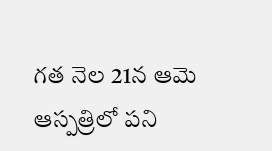గత నెల 21న ఆమె ఆస్పత్రిలో పని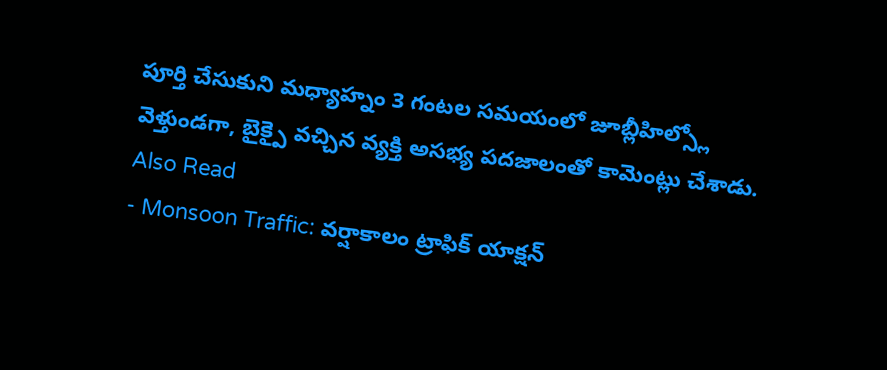పూర్తి చేసుకుని మధ్యాహ్నం 3 గంటల సమయంలో జూబ్లీహిల్స్లో వెళ్తుండగా, బైక్పై వచ్చిన వ్యక్తి అసభ్య పదజాలంతో కామెంట్లు చేశాడు.
Also Read
- Monsoon Traffic: వర్షాకాలం ట్రాఫిక్ యాక్షన్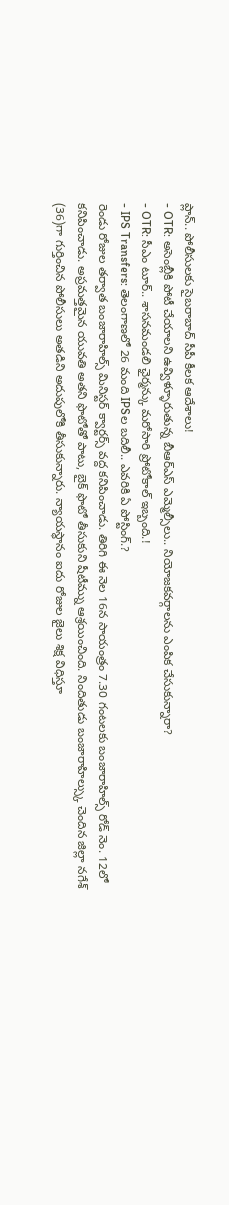ప్లాన్.. పోలీసులకు సైబరాబాద్ సీపీ కీలక ఆదేశాలు!
- OTR: అసెంబ్లీకి పోటీ చేయాలని ఉవ్విళ్ళూరుతున్న బీఆర్ఎస్ ఎమ్మెల్సీలు.. నియోజకవర్గాలను ఎంపిక చేసుకున్నారా?
- OTR: సీఎం టూర్.. శాసనమండలి ఛైర్మన్కు మరోసారి ప్రోటోకాల్ ఇబ్బంది.!
- IPS Transfers: తెలంగాణలో 26 మంది IPSల బదిలీ.. ఎవరికి ఏ పోస్టింగ్.?
రెండు రోజుల తర్వాత బంజారాహిల్స్ మినిస్టర్ క్వార్టర్స్ వద్ద కనిపించాడు. తిరిగి ఈ నెల 16న సాయంత్రం 7.30 గంటలకు బంజారాహిల్స్ రోడ్ నెం. 12లో కనిపించాడు. అప్రమత్తమైన యువతి అతని ఫొటోతో పాటు, బైక్ ఫొటో తీసుకుని షీటీమ్ను ఆశ్రయించింది. నిందితుడు బంజారాహిల్స్కు చెందిన జిల్లా నగేశ్ (36)గా గుర్తించిన పోలీసులు అతడిని అదుపులోకి తీసుకున్నారు. న్యాయస్థానం ఐదు రోజుల జైలు శిక్ష విధిస్తూ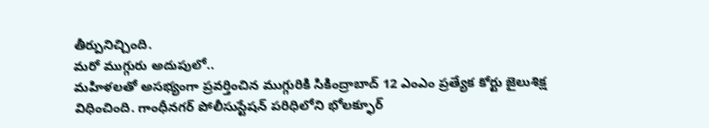తీర్పునిచ్చింది.
మరో ముగ్గురు అదుపులో..
మహిళలతో అసభ్యంగా ప్రవర్తించిన ముగ్గురికి సికింద్రాబాద్ 12 ఎంఎం ప్రత్యేక కోర్టు జైలుశిక్ష విధించింది. గాంధీనగర్ పోలీసుస్టేషన్ పరిధిలోని భోలక్ఫూర్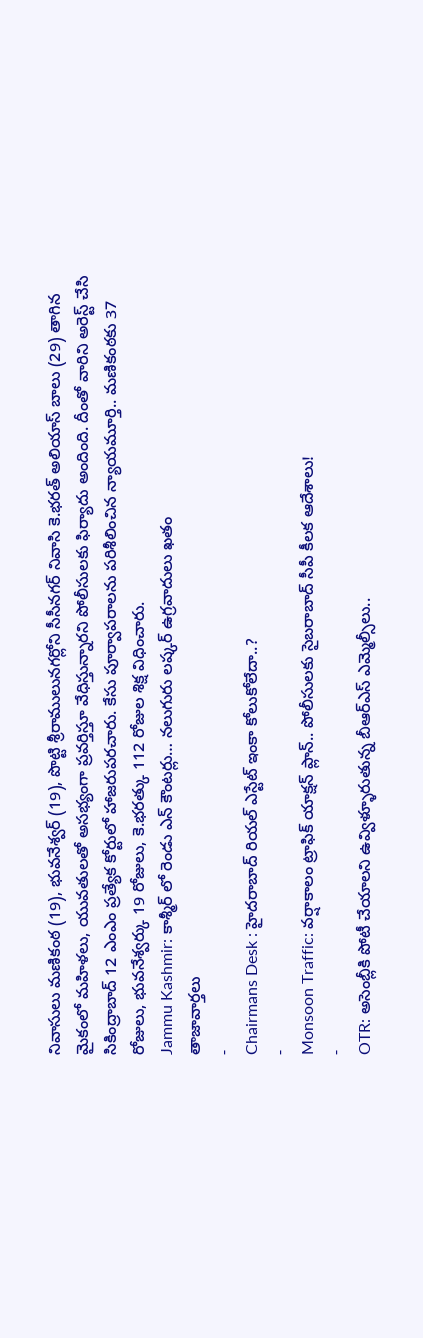నివాసులు మణికంఠ (19), భువనేశ్వర్ (19), పొట్టి శ్రీరాములునగర్లోని సీసీనగర్ నివాసి కె.భరత్ అలియాస్ బాలు (29) తాగిన మైకంలో మహిళలు, యువతులతో అసభ్యంగా ప్రవర్తిస్తూ వేధిస్తున్నారని పోలీసులకు ఫిర్యాదు అందింది. దీంతో వారిని అరెస్ట్ చేసి సికింద్రాబాద్ 12 ఎంఎం ప్రత్యేక కోర్టులో హాజరుపరచారు. కేసు పూర్వాపరాలను పరిశీలించిన న్యాయమూర్తి.. మణికంఠకు 37 రోజులు, భువనేశ్వర్కు 19 రోజులు, కె.భరత్కు 112 రోజుల శిక్ష విధించారు.
Jammu Kashmir: కాశ్మీర్ లో రెండు ఎన్ కౌంటర్లు… నలుగురు లష్కర్ ఉగ్రవాదులు ఖతం
తాజావార్తలు
-
Chairmans Desk : హైదరాబాద్ రియల్ ఎస్టేట్ ఇంకా కోలుకోలేదా..?
-
Monsoon Traffic: వర్షాకాలం ట్రాఫిక్ యాక్షన్ ప్లాన్.. పోలీసులకు సైబరాబాద్ సీపీ కీలక ఆదేశాలు!
-
OTR: అసెంబ్లీకి పోటీ చేయాలని ఉవ్విళ్ళూరుతున్న బీఆర్ఎస్ ఎమ్మెల్సీలు..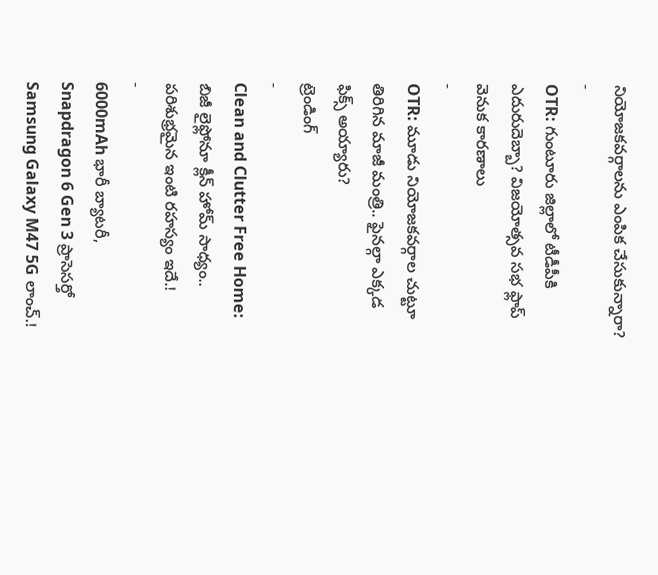నియోజకవర్గాలను ఎంపిక చేసుకున్నారా?
-
OTR: గుంటూరు జిల్లాలో టీడీపీకి ఎదురుదెబ్బా? విజయోత్సవ సభ ఫ్లాప్ వెనుక కారణాలు
-
OTR: మూడు నియోజకవర్గాల చుట్టూ తిరిగిన మాజీ మంత్రి.. ఫైనల్గా ఎక్కడ ఫిక్స్ అయ్యారు?
ట్రెండింగ్
-
Clean and Clutter Free Home: బిజీ లైఫ్లోనూ క్లీన్ హోమ్ సాధ్యం.. పరిశుభ్రమైన ఇంటి రహస్యం ఇదే.!
-
6000mAh భారీ బ్యాటరీ, Snapdragon 6 Gen 3 ప్రాసెసర్తో Samsung Galaxy M47 5G లాంచ్.!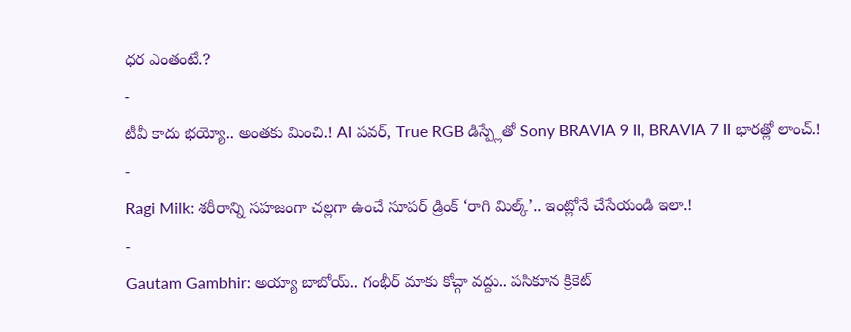ధర ఎంతంటే.?
-
టీవీ కాదు భయ్యో.. అంతకు మించి.! AI పవర్, True RGB డిస్ప్లేతో Sony BRAVIA 9 II, BRAVIA 7 II భారత్లో లాంచ్.!
-
Ragi Milk: శరీరాన్ని సహజంగా చల్లగా ఉంచే సూపర్ డ్రింక్ ‘రాగి మిల్క్’.. ఇంట్లోనే చేసేయండి ఇలా.!
-
Gautam Gambhir: అయ్యా బాబోయ్.. గంభీర్ మాకు కోచ్గా వద్దు.. పసికూన క్రికెట్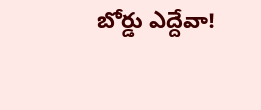బోర్డు ఎద్దేవా!